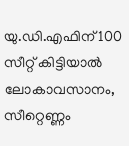യു.ഡി.എഫിന് 100 സീറ്റ് കിട്ടിയാൽ ലോകാവസാനം, സീറ്റെണ്ണം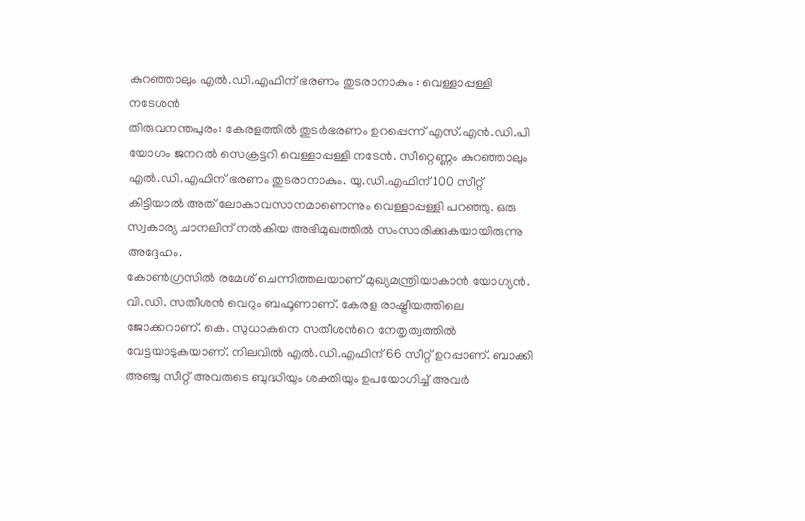കുറഞ്ഞാലും എൽ.ഡി.എഫിന് ഭരണം തുടരാനാകും : വെള്ളാപ്പള്ളി നടേശൻ
തിരുവനന്തപുരം: കേരളത്തിൽ തുടർഭരണം ഉറപ്പെന്ന് എസ്.എൻ.ഡി.പി യോഗം ജനറൽ സെക്രട്ടറി വെള്ളാപ്പള്ളി നടേൻ. സീറ്റെണ്ണം കുറഞ്ഞാലും എൽ.ഡി.എഫിന് ഭരണം തുടരാനാകും. യു.ഡി.എഫിന് 100 സീറ്റ് കിട്ടിയാൽ അത് ലോകാവസാനമാണെന്നും വെള്ളാപ്പള്ളി പറഞ്ഞു. ഒരു സ്വകാര്യ ചാനലിന് നൽകിയ അഭിമുഖത്തിൽ സംസാരിക്കുകയായിരുന്നു അദ്ദേഹം.
കോൺഗ്രസിൽ രമേശ് ചെന്നിത്തലയാണ് മുഖ്യമന്ത്രിയാകാൻ യോഗ്യൻ. വി.ഡി. സതീശൻ വെറും ബഫൂണാണ്. കേരള രാഷ്ട്രീയത്തിലെ ജോക്കറാണ്. കെ. സുധാകനെ സതീശൻറെ നേതൃത്വത്തിൽ വേട്ടയാടുകയാണ്. നിലവിൽ എൽ.ഡി.എഫിന് 66 സീറ്റ് ഉറപ്പാണ്. ബാക്കി അഞ്ചു സീറ്റ് അവരുടെ ബുദ്ധിയും ശക്തിയും ഉപയോഗിച്ച് അവർ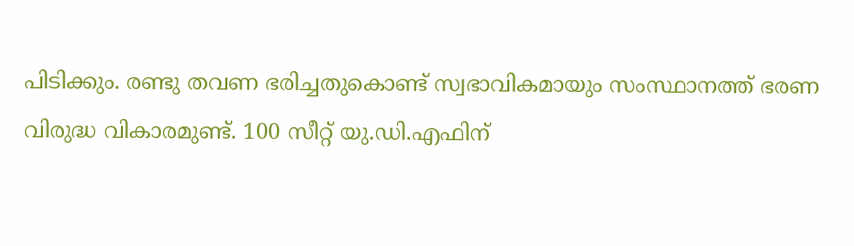പിടിക്കും. രണ്ടു തവണ ഭരിച്ചതുകൊണ്ട് സ്വഭാവികമായും സംസ്ഥാനത്ത് ഭരണ വിരുദ്ധ വികാരമുണ്ട്. 100 സീറ്റ് യു.ഡി.എഫിന്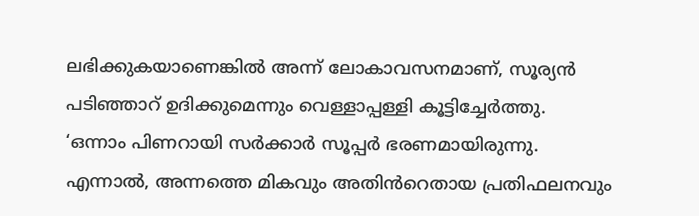ലഭിക്കുകയാണെങ്കിൽ അന്ന് ലോകാവസനമാണ്, സൂര്യൻ പടിഞ്ഞാറ് ഉദിക്കുമെന്നും വെള്ളാപ്പള്ളി കൂട്ടിച്ചേർത്തു.
‘ഒന്നാം പിണറായി സർക്കാർ സൂപ്പർ ഭരണമായിരുന്നു. എന്നാൽ, അന്നത്തെ മികവും അതിൻറെതായ പ്രതിഫലനവും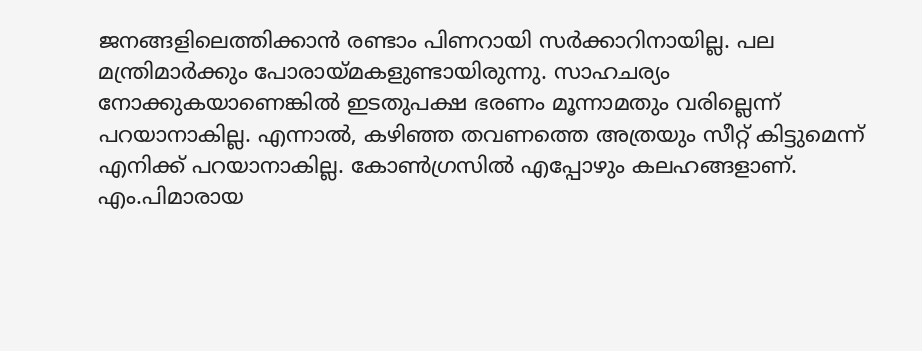ജനങ്ങളിലെത്തിക്കാൻ രണ്ടാം പിണറായി സർക്കാറിനായില്ല. പല മന്ത്രിമാർക്കും പോരായ്മകളുണ്ടായിരുന്നു. സാഹചര്യം നോക്കുകയാണെങ്കിൽ ഇടതുപക്ഷ ഭരണം മൂന്നാമതും വരില്ലെന്ന് പറയാനാകില്ല. എന്നാൽ, കഴിഞ്ഞ തവണത്തെ അത്രയും സീറ്റ് കിട്ടുമെന്ന് എനിക്ക് പറയാനാകില്ല. കോൺഗ്രസിൽ എപ്പോഴും കലഹങ്ങളാണ്. എം.പിമാരായ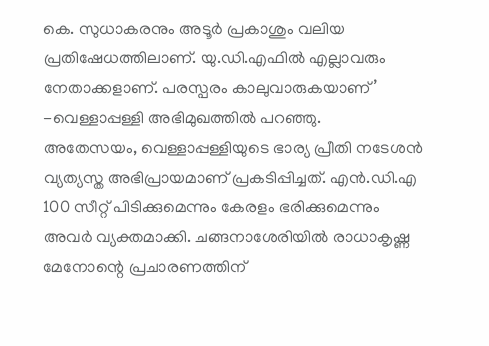കെ. സുധാകരനും അടൂർ പ്രകാശും വലിയ പ്രതിഷേധത്തിലാണ്. യു.ഡി.എഫിൽ എല്ലാവരും നേതാക്കളാണ്. പരസ്പരം കാലുവാരുകയാണ്’ -വെള്ളാപ്പള്ളി അഭിമുഖത്തിൽ പറഞ്ഞു.
അതേസയം, വെള്ളാപ്പള്ളിയുടെ ഭാര്യ പ്രീതി നടേശൻ വ്യത്യസ്ത അഭിപ്രായമാണ് പ്രകടിപ്പിച്ചത്. എൻ.ഡി.എ 100 സീറ്റ് പിടിക്കുമെന്നും കേരളം ഭരിക്കുമെന്നും അവർ വ്യക്തമാക്കി. ചങ്ങനാശേരിയിൽ രാധാകൃഷ്ണ മേനോന്റെ പ്രചാരണത്തിന്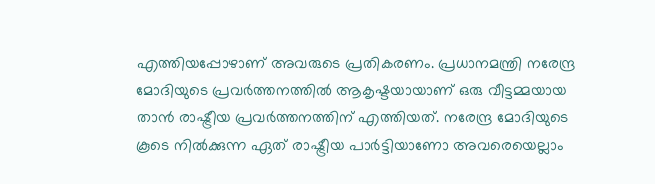എത്തിയപ്പോഴാണ് അവരുടെ പ്രതികരണം. പ്രധാനമന്ത്രി നരേന്ദ്ര മോദിയുടെ പ്രവർത്തനത്തിൽ ആകൃഷ്ടയായാണ് ഒരു വീട്ടമ്മയായ താൻ രാഷ്ട്രീയ പ്രവർത്തനത്തിന് എത്തിയത്. നരേന്ദ്ര മോദിയുടെ കൂടെ നിൽക്കുന്ന ഏത് രാഷ്ട്രീയ പാർട്ടിയാണോ അവരെയെല്ലാം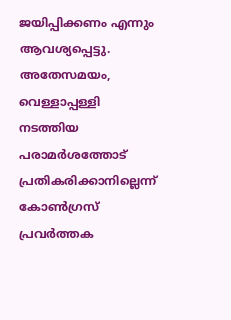ജയിപ്പിക്കണം എന്നും ആവശ്യപ്പെട്ടു. അതേസമയം, വെള്ളാപ്പള്ളി നടത്തിയ പരാമർശത്തോട് പ്രതികരിക്കാനില്ലെന്ന് കോൺഗ്രസ് പ്രവർത്തക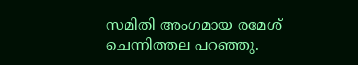സമിതി അംഗമായ രമേശ് ചെന്നിത്തല പറഞ്ഞു.